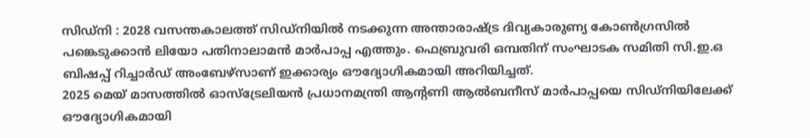സിഡ്നി : 2028 വസന്തകാലത്ത് സിഡ്നിയിൽ നടക്കുന്ന അന്താരാഷ്ട്ര ദിവ്യകാരുണ്യ കോൺഗ്രസിൽ പങ്കെടുക്കാൻ ലിയോ പതിനാലാമൻ മാർപാപ്പ എത്തും. ഫെബ്രുവരി ഒമ്പതിന് സംഘാടക സമിതി സി.ഇ.ഒ ബിഷപ്പ് റിച്ചാർഡ് അംബേഴ്സാണ് ഇക്കാര്യം ഔദ്യോഗികമായി അറിയിച്ചത്.
2025 മെയ് മാസത്തിൽ ഓസ്ട്രേലിയൻ പ്രധാനമന്ത്രി ആന്റണി ആൽബനീസ് മാർപാപ്പയെ സിഡ്നിയിലേക്ക് ഔദ്യോഗികമായി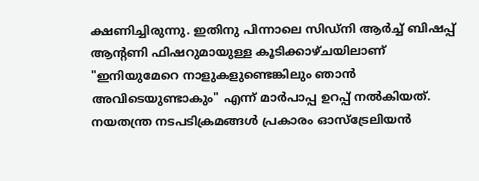ക്ഷണിച്ചിരുന്നു. ഇതിനു പിന്നാലെ സിഡ്നി ആർച്ച് ബിഷപ്പ് ആന്റണി ഫിഷറുമായുള്ള കൂടിക്കാഴ്ചയിലാണ് "ഇനിയുമേറെ നാളുകളുണ്ടെങ്കിലും ഞാൻ അവിടെയുണ്ടാകും" എന്ന് മാർപാപ്പ ഉറപ്പ് നൽകിയത്. നയതന്ത്ര നടപടിക്രമങ്ങൾ പ്രകാരം ഓസ്ട്രേലിയൻ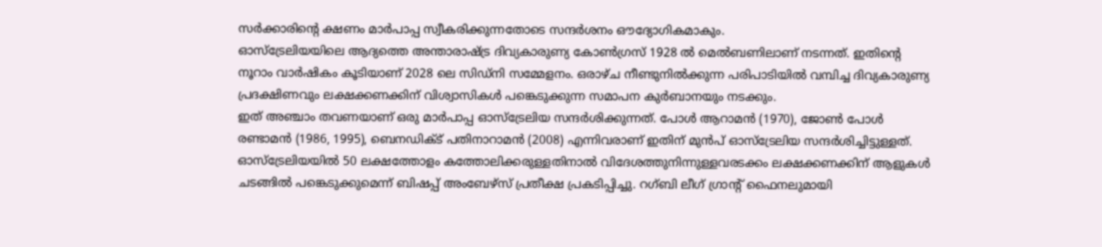സർക്കാരിന്റെ ക്ഷണം മാർപാപ്പ സ്വീകരിക്കുന്നതോടെ സന്ദർശനം ഔദ്യോഗികമാകും.
ഓസ്ട്രേലിയയിലെ ആദ്യത്തെ അന്താരാഷ്ട്ര ദിവ്യകാരുണ്യ കോൺഗ്രസ് 1928 ൽ മെൽബണിലാണ് നടന്നത്. ഇതിന്റെ നൂറാം വാർഷികം കൂടിയാണ് 2028 ലെ സിഡ്നി സമ്മേളനം. ഒരാഴ്ച നീണ്ടുനിൽക്കുന്ന പരിപാടിയിൽ വമ്പിച്ച ദിവ്യകാരുണ്യ പ്രദക്ഷിണവും ലക്ഷക്കണക്കിന് വിശ്വാസികൾ പങ്കെടുക്കുന്ന സമാപന കുർബാനയും നടക്കും.
ഇത് അഞ്ചാം തവണയാണ് ഒരു മാർപാപ്പ ഓസ്ട്രേലിയ സന്ദർശിക്കുന്നത്. പോൾ ആറാമൻ (1970), ജോൺ പോൾ രണ്ടാമൻ (1986, 1995), ബെനഡിക്ട് പതിനാറാമൻ (2008) എന്നിവരാണ് ഇതിന് മുൻപ് ഓസ്ട്രേലിയ സന്ദർശിച്ചിട്ടുള്ളത്.
ഓസ്ട്രേലിയയിൽ 50 ലക്ഷത്തോളം കത്തോലിക്കരുള്ളതിനാൽ വിദേശത്തുനിന്നുള്ളവരടക്കം ലക്ഷക്കണക്കിന് ആളുകൾ ചടങ്ങിൽ പങ്കെടുക്കുമെന്ന് ബിഷപ്പ് അംബേഴ്സ് പ്രതീക്ഷ പ്രകടിപ്പിച്ചു. റഗ്ബി ലീഗ് ഗ്രാന്റ് ഫൈനലുമായി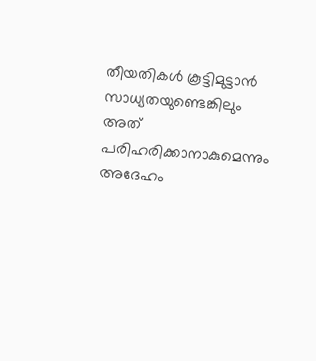തീയതികൾ കൂട്ടിമുട്ടാൻ സാധ്യതയുണ്ടെങ്കിലും അത് പരിഹരിക്കാനാകുമെന്നും അദേഹം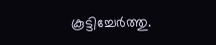കൂട്ടിച്ചേർത്തു.